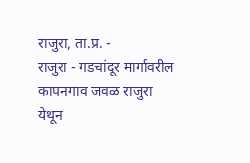राजुरा, ता.प्र. -
राजुरा - गडचांदूर मार्गावरील कापनगाव जवळ राजुरा येथून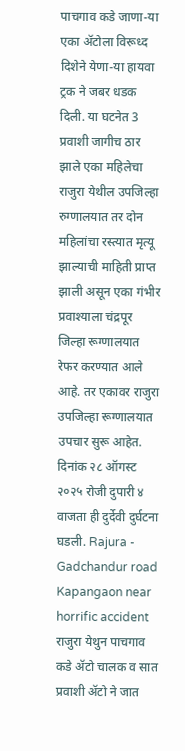पाचगाव कडे जाणा-या एका ॲटोला विरूध्द दिशेने येणा-या हायवा ट्रक ने जबर धडक दिली. या घटनेत 3 प्रवाशी जागीच ठार झाले एका महिलेचा राजुरा येथील उपजिल्हा रुग्णालयात तर दोन महिलांचा रस्त्यात मृत्यू झाल्याची माहिती प्राप्त झाली असून एका गंभीर प्रवाश्याला चंद्रपूर जिल्हा रूग्णालयात रेफर करण्यात आले आहे. तर एकावर राजुरा उपजिल्हा रूग्णालयात उपचार सुरू आहेत. दिनांक २८ ऑगस्ट २०२५ रोजी दुपारी ४ वाजता ही दुर्देवी दुर्घटना घडली. Rajura - Gadchandur road Kapangaon near horrific accident
राजुरा येथुन पाचगाव कडे ॲटो चालक व सात प्रवाशी ॲटो ने जात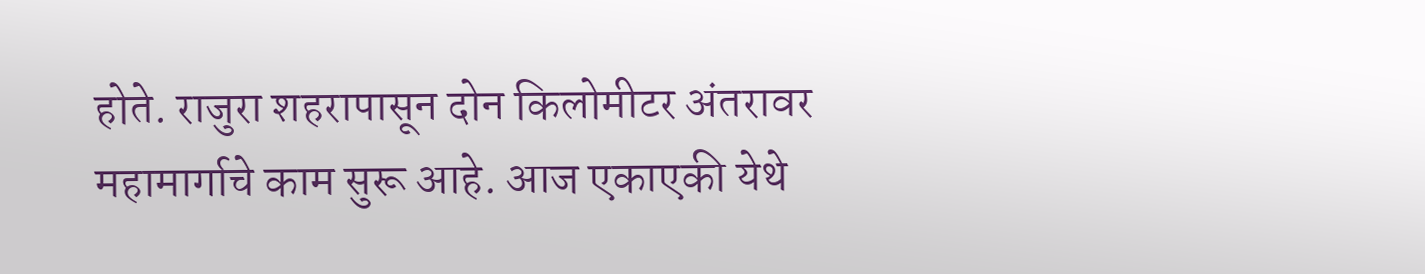होते. राजुरा शहरापासून दोन किलोमीटर अंतरावर महामार्गाचे काम सुरू आहे. आज एकाएकी येथे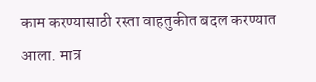काम करण्यासाठी रस्ता वाहतुकीत बदल करण्यात आला. मात्र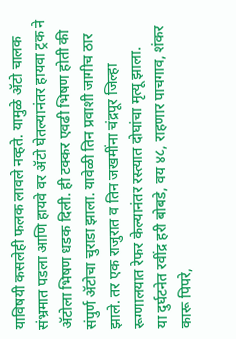याविषयी कसलेही फलक लावले नव्हते. यामुळे ॲटो चालक संभ्रमात पडला आणि हायवे वर ॲटो घेतल्यानंतर हायवा ट्रक ने ॲटोला भिषण धडक दिली. ही टक्कर एवढी भिषण होती की संपुर्ण ॲटोचा चुराडा झाला. यावेळी तिन प्रवाशी जागीच ठार झाले. तर एक राजुरात व तिन जखमींना चंद्रपूर जिल्हा रूग्णालयात रेफर केल्यानंतर रस्त्यात दोघांचा मृत्यू झाला.
या दुर्घटनेत रवींद्र हरी बोबडे, वय ४८, राहणार पाचगाव, शंकर कारू पिपरे,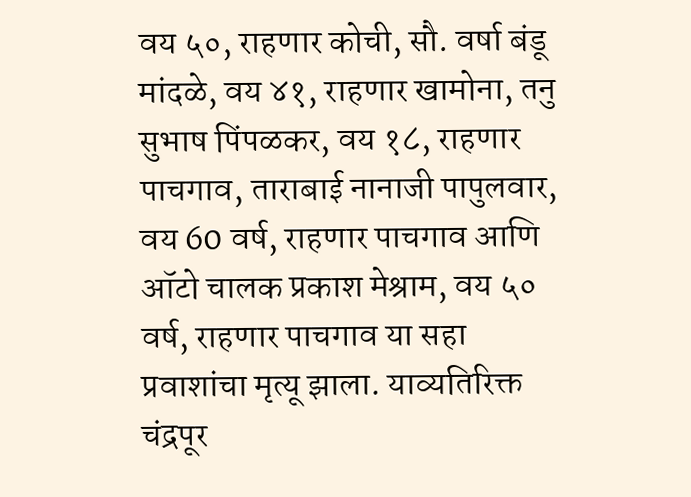वय ५०, राहणार कोची, सौ. वर्षा बंडू मांदळे, वय ४१, राहणार खामोना, तनु सुभाष पिंपळकर, वय १८, राहणार पाचगाव, ताराबाई नानाजी पापुलवार, वय 60 वर्ष, राहणार पाचगाव आणि ऑटो चालक प्रकाश मेश्राम, वय ५० वर्ष, राहणार पाचगाव या सहा प्रवाशांचा मृत्यू झाला. याव्यतिरिक्त चंद्रपूर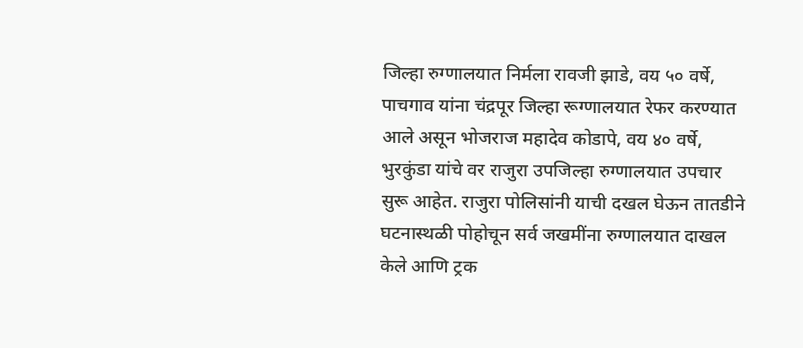जिल्हा रुग्णालयात निर्मला रावजी झाडे, वय ५० वर्षे, पाचगाव यांना चंद्रपूर जिल्हा रूग्णालयात रेफर करण्यात आले असून भोजराज महादेव कोडापे, वय ४० वर्षे, भुरकुंडा यांचे वर राजुरा उपजिल्हा रुग्णालयात उपचार सुरू आहेत. राजुरा पोलिसांनी याची दखल घेऊन तातडीने घटनास्थळी पोहोचून सर्व जखमींना रुग्णालयात दाखल केले आणि ट्रक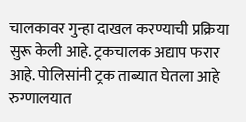चालकावर गुन्हा दाखल करण्याची प्रक्रिया सुरू केली आहे. ट्रकचालक अद्याप फरार आहे. पोलिसांनी ट्रक ताब्यात घेतला आहे रुग्णालयात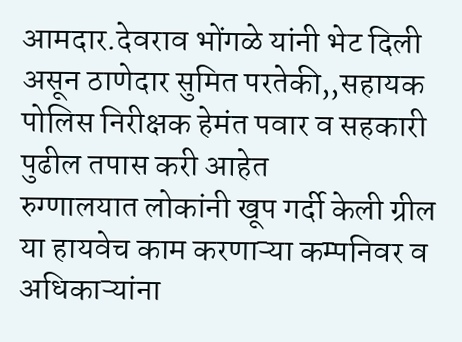आमदार.देवराव भोंगळे यांनी भेट दिली असून ठाणेदार सुमित परतेकी,,सहायक पोलिस निरीक्षक हेमंत पवार व सहकारी पुढील तपास करी आहेत
रुग्णालयात लोकांनी खूप गर्दी केली ग्रील या हायवेच काम करणाऱ्या कम्पनिवर व अधिकाऱ्यांना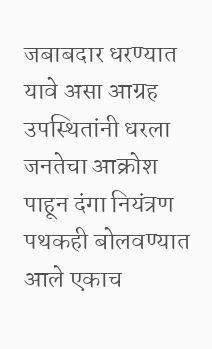जबाबदार धरण्यात यावे असा आग्रह उपस्थितांनी धरला जनतेचा आक्रोश पाहून दंगा नियंत्रण पथकही बोलवण्यात आले एकाच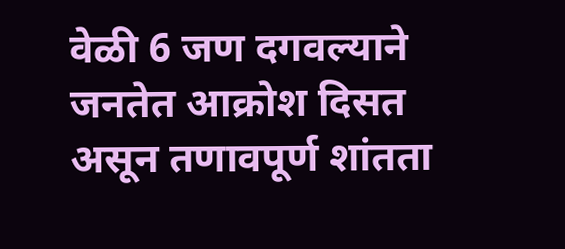वेळी 6 जण दगवल्याने जनतेत आक्रोश दिसत असून तणावपूर्ण शांतता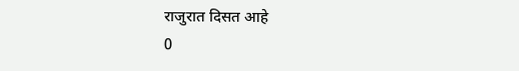राजुरात दिसत आहे
0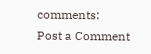comments:
Post a Comment